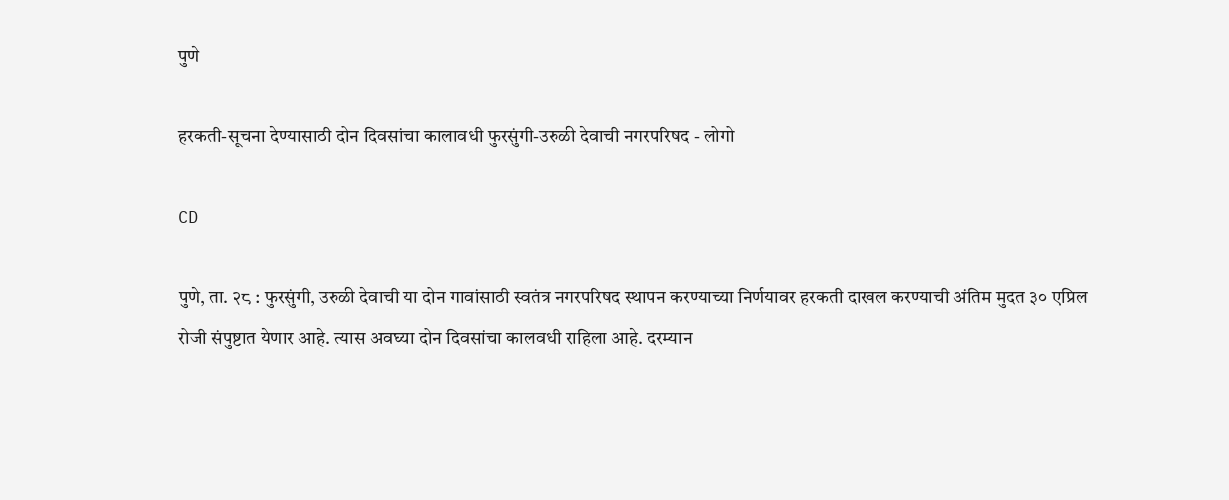पुणे

हरकती-सूचना देण्यासाठी दोन दिवसांचा कालावधी फुरसुंगी-उरुळी देवाची नगरपरिषद - लोगो

CD

पुणे, ता. २८ : फुरसुंगी, उरुळी देवाची या दोन गावांसाठी स्वतंत्र नगरपरिषद स्थापन करण्याच्या निर्णयावर हरकती दाखल करण्याची अंतिम मुदत ३० एप्रिल रोजी संपुष्टात येणार आहे. त्यास अवघ्या दोन दिवसांचा कालवधी राहिला आहे. दरम्यान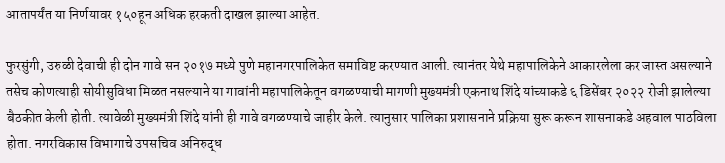आतापर्यंत या निर्णयावर १५०हून अधिक हरकती दाखल झाल्या आहेत.

फुरसुंगी, उरुळी देवाची ही दोन गावे सन २०१७ मध्ये पुणे महानगरपालिकेत समाविष्ट करण्यात आली. त्यानंतर येथे महापालिकेने आकारलेला कर जास्त असल्याने तसेच कोणत्याही सोयीसुविधा मिळत नसल्याने या गावांनी महापालिकेतून वगळण्याची मागणी मुख्यमंत्री एकनाथ शिंदे यांच्याकडे ६ डिसेंबर २०२२ रोजी झालेल्या बैठकीत केली होती. त्यावेळी मुख्यमंत्री शिंदे यांनी ही गावे वगळण्याचे जाहीर केले. त्यानुसार पालिका प्रशासनाने प्रक्रिया सुरू करून शासनाकडे अहवाल पाठविला होता. नगरविकास विभागाचे उपसचिव अनिरुद्ध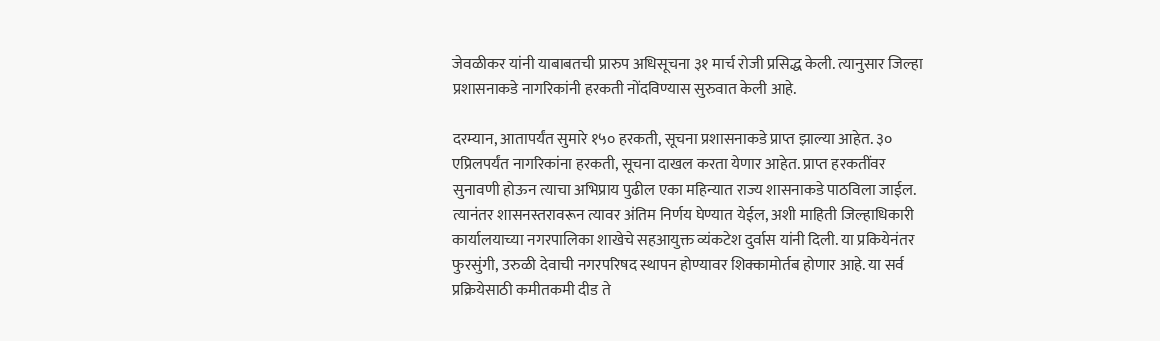जेवळीकर यांनी याबाबतची प्रारुप अधिसूचना ३१ मार्च रोजी प्रसिद्ध केली. त्यानुसार जिल्हा प्रशासनाकडे नागरिकांनी हरकती नोंदविण्यास सुरुवात केली आहे.

दरम्यान, आतापर्यंत सुमारे १५० हरकती, सूचना प्रशासनाकडे प्राप्त झाल्या आहेत. ३० एप्रिलपर्यंत नागरिकांना हरकती, सूचना दाखल करता येणार आहेत. प्राप्त हरकतींवर सुनावणी होऊन त्याचा अभिप्राय पुढील एका महिन्यात राज्य शासनाकडे पाठविला जाईल. त्यानंतर शासनस्तरावरून त्यावर अंतिम निर्णय घेण्यात येईल, अशी माहिती जिल्हाधिकारी कार्यालयाच्या नगरपालिका शाखेचे सहआयुक्त व्यंकटेश दुर्वास यांनी दिली. या प्रकियेनंतर फुरसुंगी, उरुळी देवाची नगरपरिषद स्थापन होण्यावर शिक्कामोर्तब होणार आहे. या सर्व प्रक्रियेसाठी कमीतकमी दीड ते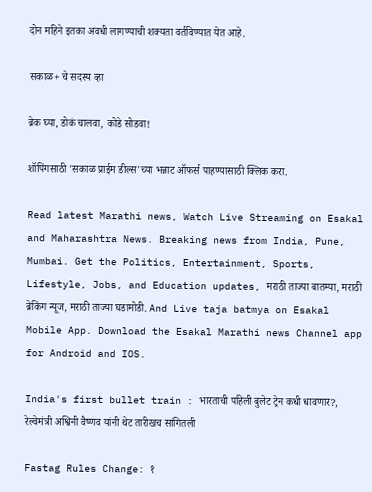दोन महिने इतका अवधी लागण्याची शक्‍यता वर्तविण्यात येत आहे.

सकाळ+ चे सदस्य व्हा

ब्रेक घ्या, डोकं चालवा, कोडे सोडवा!

शॉपिंगसाठी 'सकाळ प्राईम डील्स'च्या भन्नाट ऑफर्स पाहण्यासाठी क्लिक करा.

Read latest Marathi news, Watch Live Streaming on Esakal and Maharashtra News. Breaking news from India, Pune, Mumbai. Get the Politics, Entertainment, Sports, Lifestyle, Jobs, and Education updates, मराठी ताज्या बातम्या, मराठी ब्रेकिंग न्यूज, मराठी ताज्या घडामोडी. And Live taja batmya on Esakal Mobile App. Download the Esakal Marathi news Channel app for Android and IOS.

India's first bullet train : भारताची पहिली बुलेट ट्रेन कधी धावणार?, रेल्वेमंत्री अश्विनी वैष्णव यांनी थेट तारीखच सांगितली

Fastag Rules Change: १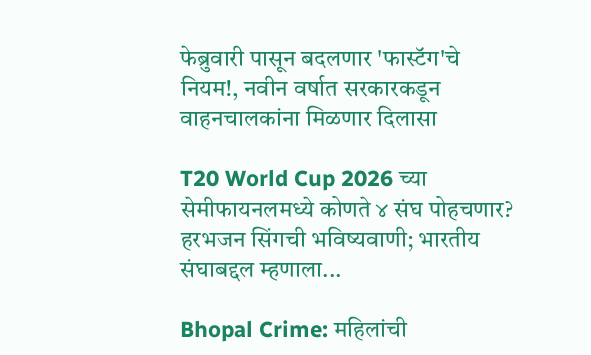फेब्रुवारी पासून बदलणार 'फास्टॅग'चे नियम!, नवीन वर्षात सरकारकडून वाहनचालकांना मिळणार दिलासा

T20 World Cup 2026 च्या सेमीफायनलमध्ये कोणते ४ संघ पोहचणार? हरभजन सिंगची भविष्यवाणी; भारतीय संघाबद्दल म्हणाला...

Bhopal Crime: महिलांची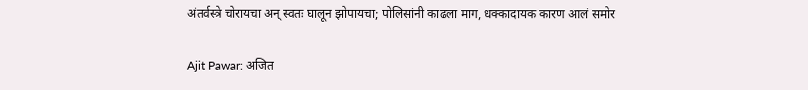अंतर्वस्त्रे चोरायचा अन् स्वतः घालून झोपायचा; पोलिसांनी काढला माग, धक्कादायक कारण आलं समोर

Ajit Pawar: अजित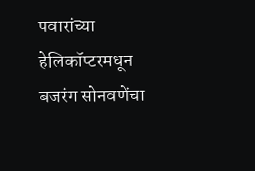पवारांच्या हेलिकॉप्टरमधून बजरंग सोनवणेंचा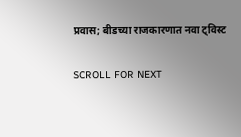प्रवास; बीडच्या राजकारणात नवा ट्विस्ट

SCROLL FOR NEXT